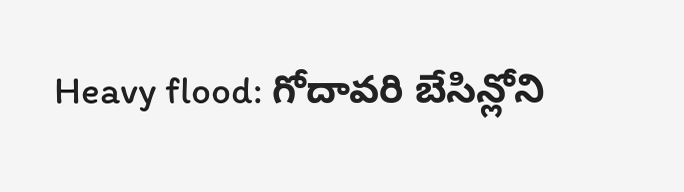Heavy flood: గోదావరి బేసిన్లోని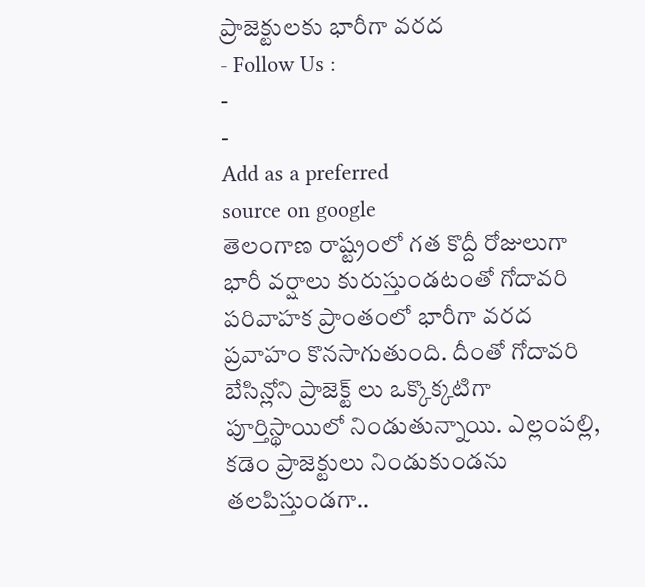ప్రాజెక్టులకు భారీగా వరద
- Follow Us :
-
-
Add as a preferred
source on google
తెలంగాణ రాష్ట్రంలో గత కొద్దీ రోజులుగా భారీ వర్షాలు కురుస్తుండటంతో గోదావరి పరివాహక ప్రాంతంలో భారీగా వరద ప్రవాహం కొనసాగుతుంది. దీంతో గోదావరి బేసిన్లోని ప్రాజెక్ట్ లు ఒక్కొక్కటిగా పూర్తిస్థాయిలో నిండుతున్నాయి. ఎల్లంపల్లి, కడెం ప్రాజెక్టులు నిండుకుండను తలపిస్తుండగా..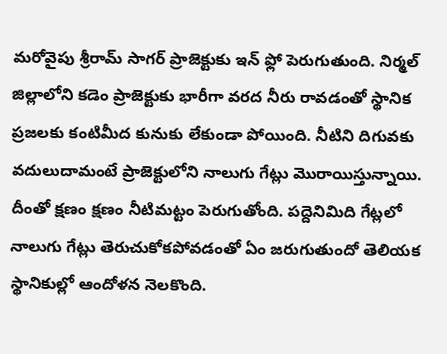మరోవైపు శ్రీరామ్ సాగర్ ప్రాజెక్టుకు ఇన్ ఫ్లో పెరుగుతుంది. నిర్మల్ జిల్లాలోని కడెం ప్రాజెక్టుకు భారీగా వరద నీరు రావడంతో స్థానిక ప్రజలకు కంటిమీద కునుకు లేకుండా పోయింది. నీటిని దిగువకు వదులుదామంటే ప్రాజెక్టులోని నాలుగు గేట్లు మొరాయిస్తున్నాయి. దీంతో క్షణం క్షణం నీటిమట్టం పెరుగుతోంది. పద్దెనిమిది గేట్లలో నాలుగు గేట్లు తెరుచుకోకపోవడంతో ఏం జరుగుతుందో తెలియక స్థానికుల్లో ఆందోళన నెలకొంది.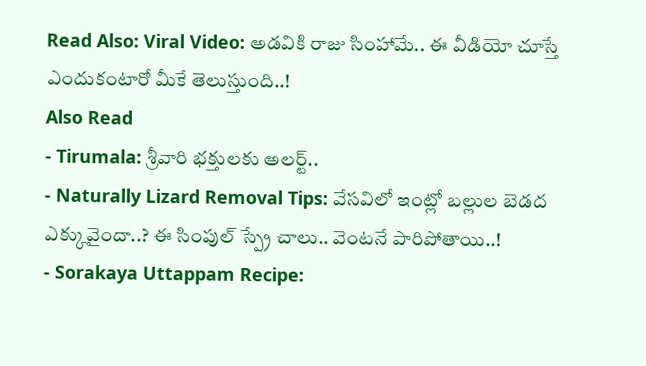Read Also: Viral Video: అడవికి రాజు సింహామే.. ఈ వీడియో చూస్తే ఎందుకంటారో మీకే తెలుస్తుంది..!
Also Read
- Tirumala: శ్రీవారి భక్తులకు అలర్ట్..
- Naturally Lizard Removal Tips: వేసవిలో ఇంట్లో బల్లుల బెడద ఎక్కువైందా..? ఈ సింపుల్ స్ప్రే చాలు.. వెంటనే పారిపోతాయి..!
- Sorakaya Uttappam Recipe: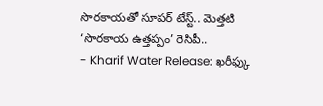సొరకాయతో సూపర్ టేస్ట్.. మెత్తటి ‘సొరకాయ ఉత్తప్పం’ రెసిపీ..
- Kharif Water Release: ఖరీఫ్కు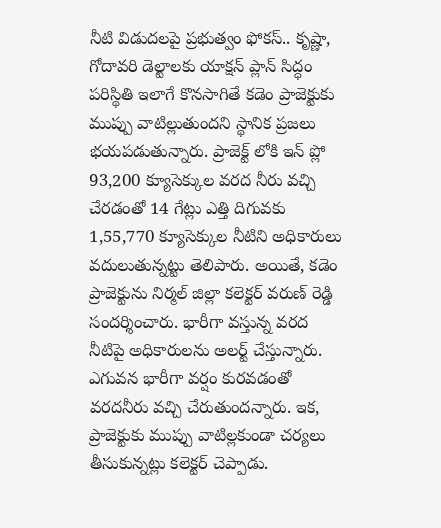నీటి విడుదలపై ప్రభుత్వం ఫోకస్.. కృష్ణా, గోదావరి డెల్టాలకు యాక్షన్ ప్లాన్ సిద్ధం
పరిస్థితి ఇలాగే కొనసాగితే కడెం ప్రాజెక్టుకు ముప్పు వాటిల్లుతుందని స్థానిక ప్రజలు భయపడుతున్నారు. ప్రాజెక్ట్ లోకి ఇన్ ప్లో 93,200 క్యూసెక్కుల వరద నీరు వచ్చి చేరడంతో 14 గేట్లు ఎత్తి దిగువకు 1,55,770 క్యూసెక్కుల నీటిని అధికారులు వదులుతున్నట్టు తెలిపారు. అయితే, కడెం ప్రాజెక్టును నిర్మల్ జిల్లా కలెక్టర్ వరుణ్ రెడ్డి సందర్శించారు. భారీగా వస్తున్న వరద నీటిపై అధికారులను అలర్ట్ చేస్తున్నారు. ఎగువన భారీగా వర్షం కురవడంతో వరదనీరు వచ్చి చేరుతుందన్నారు. ఇక, ప్రాజెక్టుకు ముప్పు వాటిల్లకుండా చర్యలు తీసుకున్నట్లు కలెక్టర్ చెప్పాడు.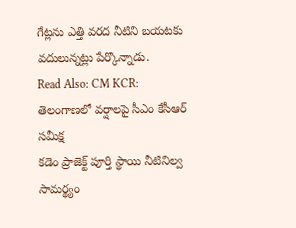గేట్లను ఎత్తి వరద నీటిని బయటకు వదులున్నట్లు పేర్కొన్నాడు.
Read Also: CM KCR: తెలంగాణలో వర్షాలపై సీఎం కేసీఆర్ సమీక్ష
కడెం ప్రాజెక్ట్ పూర్తి స్థాయి నీటినిల్వ సామర్థ్యం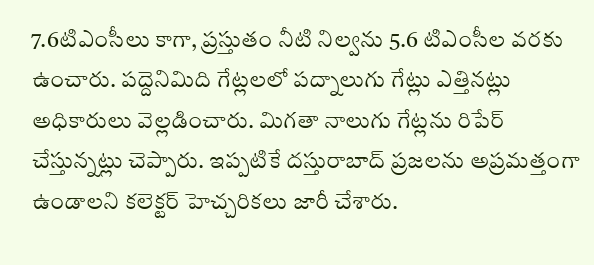7.6టిఎంసీలు కాగా, ప్రస్తుతం నీటి నిల్వను 5.6 టిఎంసీల వరకు ఉంచారు. పద్దెనిమిది గేట్లలలో పద్నాలుగు గేట్లు ఎత్తినట్లు అధికారులు వెల్లడించారు. మిగతా నాలుగు గేట్లను రిపేర్ చేస్తున్నట్లు చెప్పారు. ఇప్పటికే దస్తురాబాద్ ప్రజలను అప్రమత్తంగా ఉండాలని కలెక్టర్ హెచ్చరికలు జారీ చేశారు.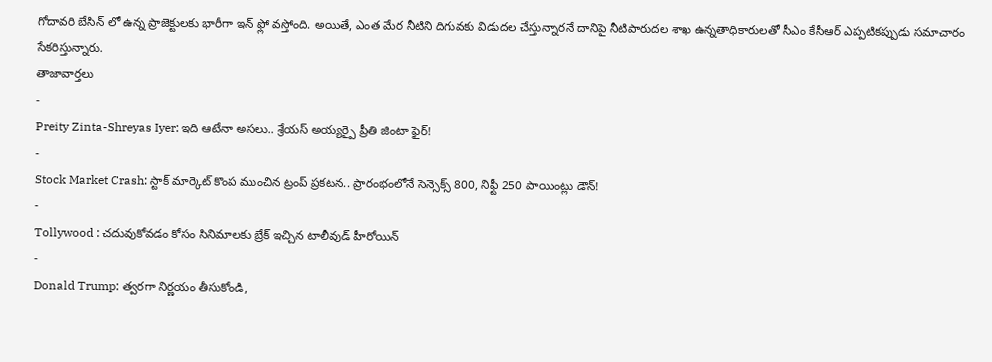గోదావరి బేసిన్ లో ఉన్న ప్రాజెక్టులకు భారీగా ఇన్ ఫ్లో వస్తోంది. అయితే, ఎంత మేర నీటిని దిగువకు విడుదల చేస్తున్నారనే దానిపై నీటిపారుదల శాఖ ఉన్నతాధికారులతో సీఎం కేసీఆర్ ఎప్పటికప్పుడు సమాచారం సేకరిస్తున్నారు.
తాజావార్తలు
-
Preity Zinta-Shreyas Iyer: ఇది ఆటేనా అసలు.. శ్రేయస్ అయ్యర్పై ప్రీతి జింటా ఫైర్!
-
Stock Market Crash: స్టాక్ మార్కెట్ కొంప ముంచిన ట్రంప్ ప్రకటన.. ప్రారంభంలోనే సెన్సెక్స్ 800, నిఫ్టీ 250 పాయింట్లు డౌన్!
-
Tollywood : చదువుకోవడం కోసం సినిమాలకు బ్రేక్ ఇచ్చిన టాలీవుడ్ హీరోయిన్
-
Donald Trump: త్వరగా నిర్ణయం తీసుకోండి,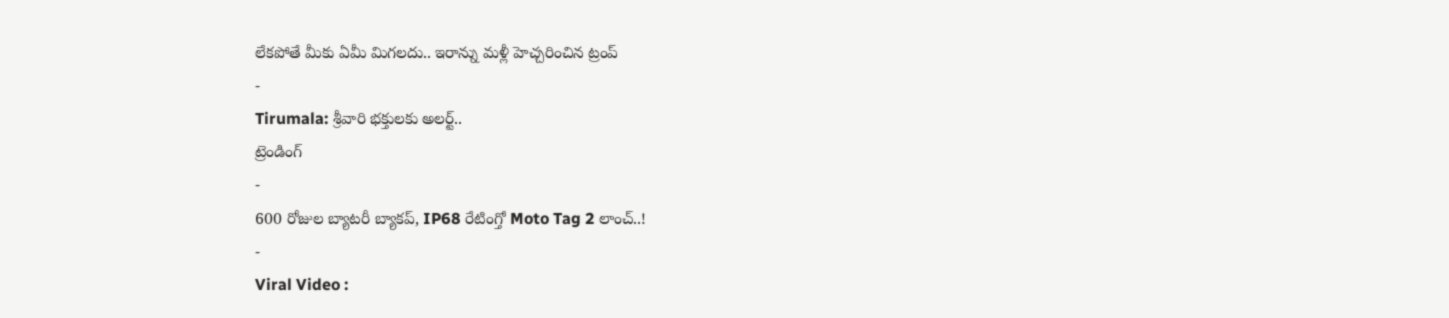లేకపోతే మీకు ఏమీ మిగలదు.. ఇరాన్ను మళ్లీ హెచ్చరించిన ట్రంప్
-
Tirumala: శ్రీవారి భక్తులకు అలర్ట్..
ట్రెండింగ్
-
600 రోజుల బ్యాటరీ బ్యాకప్, IP68 రేటింగ్తో Moto Tag 2 లాంచ్..!
-
Viral Video :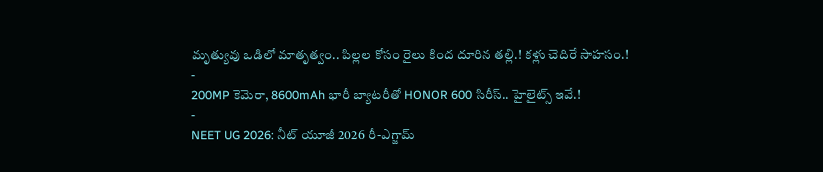మృత్యువు ఒడిలో మాతృత్వం.. పిల్లల కోసం రైలు కింద దూరిన తల్లి.! కళ్లు చెదిరే సాహసం.!
-
200MP కెమెరా, 8600mAh భారీ బ్యాటరీతో HONOR 600 సిరీస్.. హైలైట్స్ ఇవే.!
-
NEET UG 2026: నీట్ యూజీ 2026 రీ-ఎగ్జామ్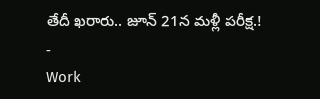తేదీ ఖరారు.. జూన్ 21న మళ్లీ పరీక్ష.!
-
Work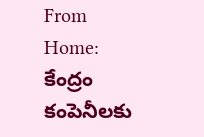From Home: కేంద్రం కంపెనీలకు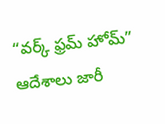“వర్క్ ఫ్రమ్ హోమ్” ఆదేశాలు జారీ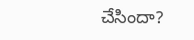చేసిందా?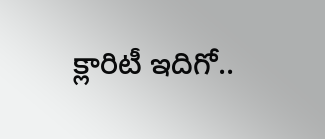క్లారిటీ ఇదిగో..